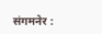संगमनेर :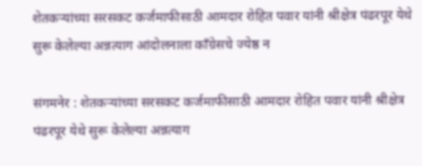शेतकऱ्यांच्या सरसकट कर्जमाफीसाठी आमदार रोहित पवार यांनी श्रीक्षेत्र पंढरपूर येथे सुरू केलेल्या अन्नत्याग आंदोलनाला काँग्रेसचे ज्येष्ठ न

संगमनेर : शेतकऱ्यांच्या सरसकट कर्जमाफीसाठी आमदार रोहित पवार यांनी श्रीक्षेत्र पंढरपूर येथे सुरू केलेल्या अन्नत्याग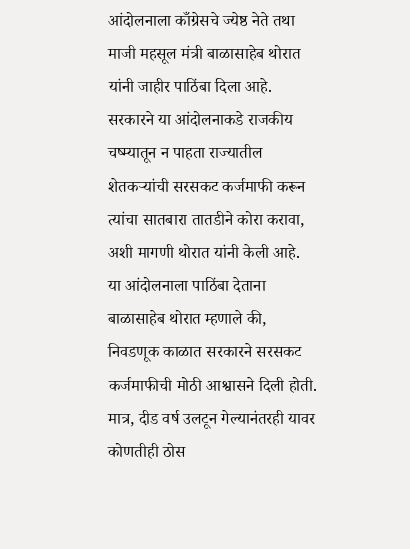आंदोलनाला काँग्रेसचे ज्येष्ठ नेते तथा माजी महसूल मंत्री बाळासाहेब थोरात यांनी जाहीर पाठिंबा दिला आहे. सरकारने या आंदोलनाकडे राजकीय चष्म्यातून न पाहता राज्यातील शेतकऱ्यांची सरसकट कर्जमाफी करून त्यांचा सातबारा तातडीने कोरा करावा, अशी मागणी थोरात यांनी केली आहे.
या आंदोलनाला पाठिंबा देताना बाळासाहेब थोरात म्हणाले की, निवडणूक काळात सरकारने सरसकट कर्जमाफीची मोठी आश्वासने दिली होती. मात्र, दीड वर्ष उलटून गेल्यानंतरही यावर कोणतीही ठोस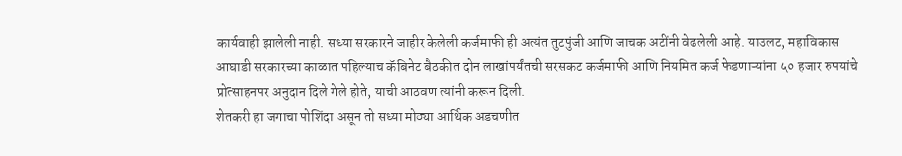कार्यवाही झालेली नाही. सध्या सरकारने जाहीर केलेली कर्जमाफी ही अत्यंत तुटपुंजी आणि जाचक अटींनी वेढलेली आहे. याउलट, महाविकास आघाडी सरकारच्या काळात पहिल्याच कॅबिनेट बैठकीत दोन लाखांपर्यंतची सरसकट कर्जमाफी आणि नियमित कर्ज फेडणाऱ्यांना ५० हजार रुपयांचे प्रोत्साहनपर अनुदान दिले गेले होते, याची आठवण त्यांनी करून दिली.
शेतकरी हा जगाचा पोशिंदा असून तो सध्या मोठ्या आर्थिक अडचणीत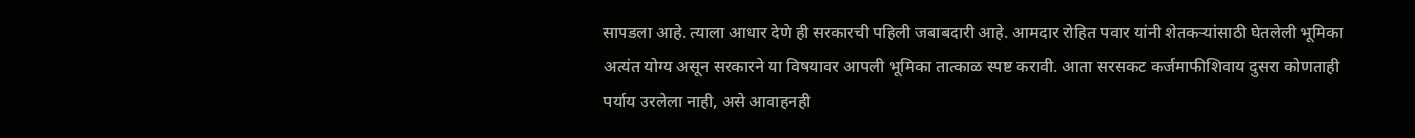सापडला आहे. त्याला आधार देणे ही सरकारची पहिली जबाबदारी आहे. आमदार रोहित पवार यांनी शेतकऱ्यांसाठी घेतलेली भूमिका अत्यंत योग्य असून सरकारने या विषयावर आपली भूमिका तात्काळ स्पष्ट करावी. आता सरसकट कर्जमाफीशिवाय दुसरा कोणताही पर्याय उरलेला नाही, असे आवाहनही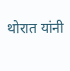थोरात यांनी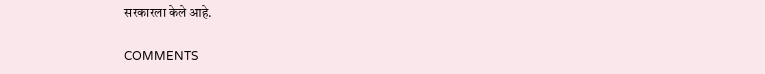सरकारला केले आहे.

COMMENTS